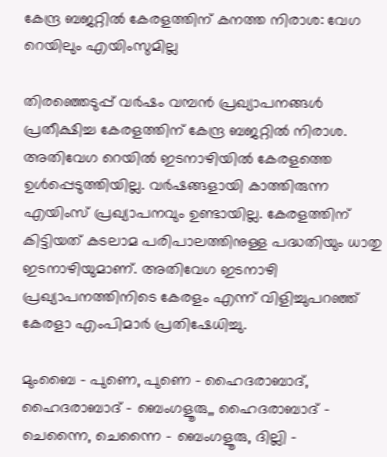കേന്ദ്ര ബജറ്റിൽ കേരളത്തിന് കനത്ത നിരാശ: വേഗ റെയിലും എയിംസുമില്ല

തിരഞ്ഞെടുപ്പ് വര്‍ഷം വമ്പന്‍ പ്രഖ്യാപനങ്ങള്‍ പ്രതീക്ഷിച്ച കേരളത്തിന് കേന്ദ്ര ബജറ്റില്‍ നിരാശ. അതിവേഗ റെയില്‍ ഇടനാഴിയില്‍ കേരളത്തെ ഉള്‍പ്പെടുത്തിയില്ല. വര്‍ഷങ്ങളായി കാത്തിരുന്ന എയിംസ് പ്രഖ്യാപനവും ഉണ്ടായില്ല. കേരളത്തിന് കിട്ടിയത് കടലാമ പരിപാലത്തിനുള്ള പദ്ധതിയും ധാതു ഇടനാഴിയുമാണ്. അതിവേഗ ഇടനാഴി പ്രഖ്യാപനത്തിനിടെ കേരളം എന്ന് വിളിച്ചുപറഞ്ഞ് കേരളാ എംപിമാര്‍ പ്രതിഷേധിച്ചു.

മുംബൈ – പുണെ, പുണെ – ഹൈദരാബാദ്, ഹൈദരാബാദ് – ബെംഗളൂരു,, ഹൈദരാബാദ് – ചെന്നൈ, ചെന്നൈ – ബെംഗളൂരു, ദില്ലി –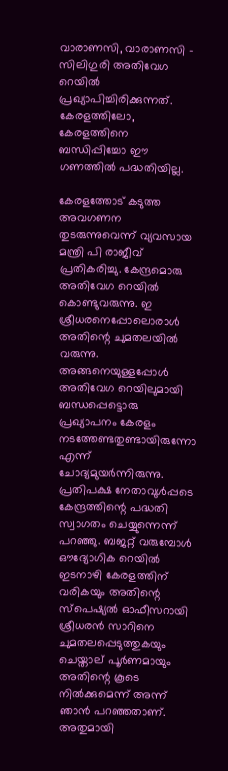വാരാണസി, വാരാണസി – സിലിഗുരി അതിവേഗ റെയില്‍ പ്രഖ്യാപിച്ചിരിക്കുന്നത്. കേരളത്തിലോ, കേരളത്തിനെ ബന്ധിപ്പിച്ചോ ഈ ഗണത്തില്‍ പദ്ധതിയില്ല.

കേരളത്തോട് കടുത്ത അവഗണന തുടരുന്നുവെന്ന് വ്യവസായ മന്ത്രി പി രാജീവ് പ്രതികരിച്ചു. കേന്ദ്രമൊരു അതിവേഗ റെയില്‍ കൊണ്ടുവരുന്നു. ഇ ശ്രീധരനെപ്പോലൊരാള്‍ അതിന്റെ ചുമതലയില്‍ വരുന്നു. അങ്ങനെയുള്ളപ്പോള്‍ അതിവേഗ റെയിലുമായി ബന്ധപ്പെട്ടൊരു പ്രഖ്യാപനം കേരളം നടത്തേണ്ടതുണ്ടായിരുന്നോ എന്ന് ചോദ്യമുയര്‍ന്നിരുന്നു. പ്രതിപക്ഷ നേതാവുള്‍പ്പടെ കേന്ദ്രത്തിന്റെ പദ്ധതി സ്വാഗതം ചെയ്യുന്നെന്ന് പറഞ്ഞു. ബജറ്റ് വരുമ്പോള്‍ ഔദ്യോഗിക റെയില്‍ ഇടനാഴി കേരളത്തിന് വരികയും അതിന്റെ സ്‌പെഷ്യല്‍ ഓഫീസറായി ശ്രീധരന്‍ സാറിനെ ചുമതലപ്പെടുത്തുകയും ചെയ്താല് പൂര്‍ണമായും അതിന്റെ കൂടെ നില്‍ക്കുമെന്ന് അന്ന് ഞാന്‍ പറഞ്ഞതാണ്. അതുമായി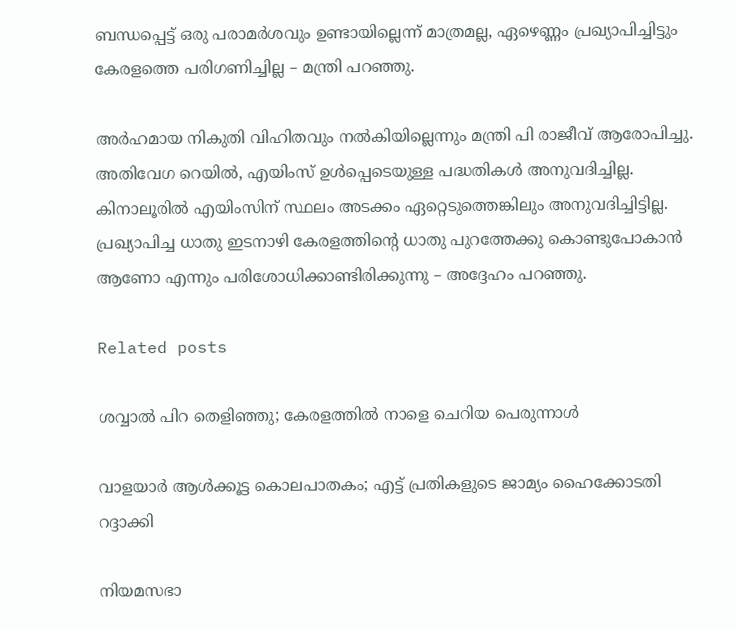ബന്ധപ്പെട്ട് ഒരു പരാമര്‍ശവും ഉണ്ടായില്ലെന്ന് മാത്രമല്ല, ഏഴെണ്ണം പ്രഖ്യാപിച്ചിട്ടും കേരളത്തെ പരിഗണിച്ചില്ല – മന്ത്രി പറഞ്ഞു.

അര്‍ഹമായ നികുതി വിഹിതവും നല്‍കിയില്ലെന്നും മന്ത്രി പി രാജീവ് ആരോപിച്ചു. അതിവേഗ റെയില്‍, എയിംസ് ഉള്‍പ്പെടെയുള്ള പദ്ധതികള്‍ അനുവദിച്ചില്ല. കിനാലൂരില്‍ എയിംസിന് സ്ഥലം അടക്കം ഏറ്റെടുത്തെങ്കിലും അനുവദിച്ചിട്ടില്ല. പ്രഖ്യാപിച്ച ധാതു ഇടനാഴി കേരളത്തിന്റെ ധാതു പുറത്തേക്കു കൊണ്ടുപോകാന്‍ ആണോ എന്നും പരിശോധിക്കാണ്ടിരിക്കുന്നു – അദ്ദേഹം പറഞ്ഞു.

Related posts

ശവ്വാല്‍ പിറ തെളിഞ്ഞു; കേരളത്തില്‍ നാളെ ചെറിയ പെരുന്നാൾ

വാളയാര്‍ ആള്‍ക്കൂട്ട കൊലപാതകം; എട്ട് പ്രതികളുടെ ജാമ്യം ഹൈക്കോടതി റദ്ദാക്കി

നിയമസഭാ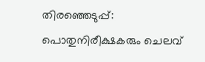തിരഞ്ഞെടുപ്പ്: പൊതുനിരീക്ഷകരും ചെലവ്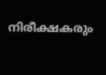നിരീക്ഷകരും